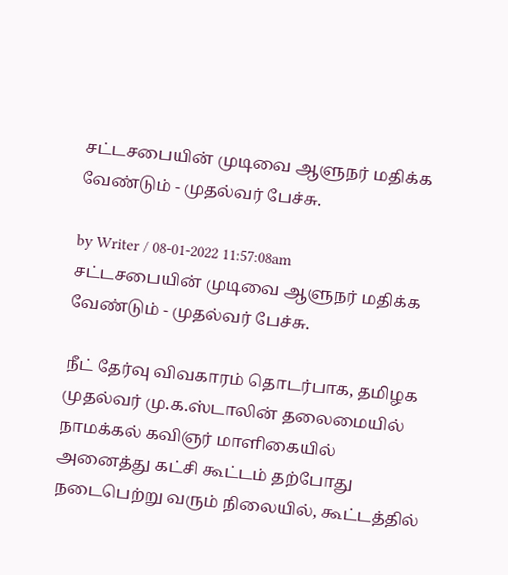சட்டசபையின் முடிவை ஆளுநர் மதிக்க வேண்டும் - முதல்வர் பேச்சு.

by Writer / 08-01-2022 11:57:08am
சட்டசபையின் முடிவை ஆளுநர் மதிக்க வேண்டும் - முதல்வர் பேச்சு.

நீட் தேர்வு விவகாரம் தொடர்பாக, தமிழக முதல்வர் மு.க.ஸ்டாலின் தலைமையில் நாமக்கல் கவிஞர் மாளிகையில் அனைத்து கட்சி கூட்டம் தற்போது நடைபெற்று வரும் நிலையில், கூட்டத்தில்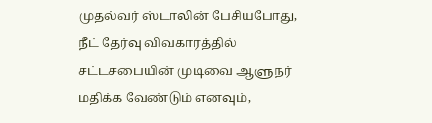முதல்வர் ஸ்டாலின் பேசியபோது, நீட் தேர்வு விவகாரத்தில் சட்டசபையின் முடிவை ஆளுநர் மதிக்க வேண்டும் எனவும்,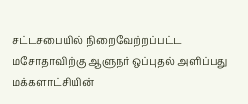சட்டசபையில் நிறைவேற்றப்பட்ட மசோதாவிற்கு ஆளுநர் ஒப்புதல் அளிப்பது மக்களாட்சியின்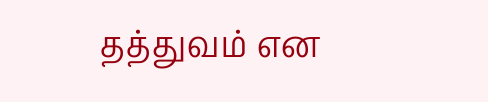தத்துவம் என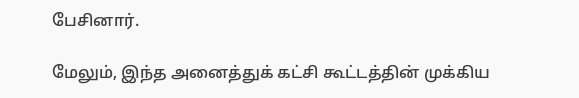பேசினார்.

மேலும், இந்த அனைத்துக் கட்சி கூட்டத்தின் முக்கிய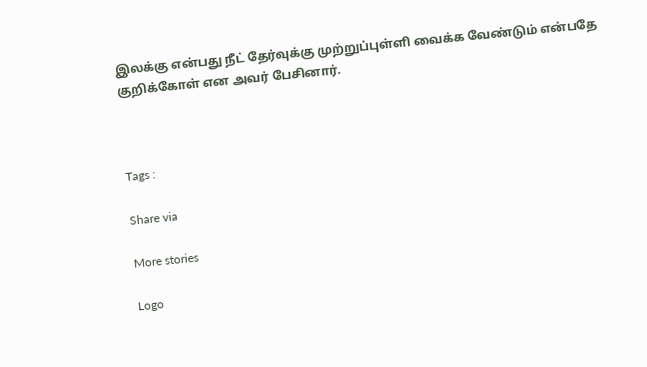இலக்கு என்பது நீட் தேர்வுக்கு முற்றுப்புள்ளி வைக்க வேண்டும் என்பதே குறிக்கோள் என அவர் பேசினார்.



Tags :

Share via

More stories

Logo